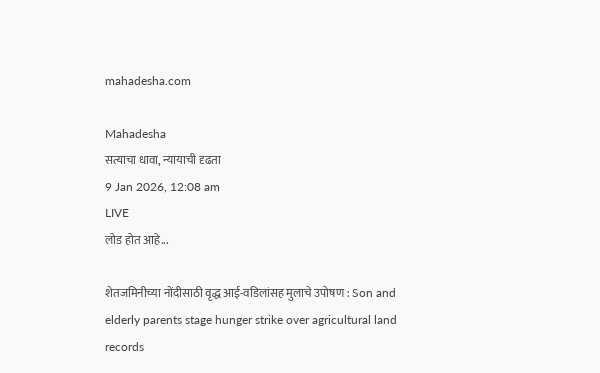mahadesha.com

Mahadesha
सत्याचा धावा, न्यायाची दृढता
9 Jan 2026, 12:08 am
LIVE
लोड होत आहे...

शेतजमिनीच्या नोंदीसाठी वृद्ध आई-वडिलांसह मुलाचे उपोषण : Son and elderly parents stage hunger strike over agricultural land records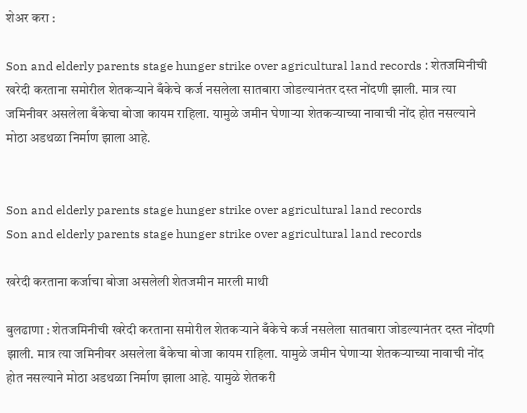शेअर करा :

Son and elderly parents stage hunger strike over agricultural land records : शेतजमिनीची खरेदी करताना समोरील शेतकऱ्याने बँकेचे कर्ज नसलेला सातबारा जोडल्यानंतर दस्त नोंदणी झाली. मात्र त्या जमिनीवर असलेला बँकेचा बोजा कायम राहिला. यामुळे जमीन घेणाऱ्या शेतकऱ्याच्या नावाची नोंद होत नसल्याने मोठा अडथळा निर्माण झाला आहे.


Son and elderly parents stage hunger strike over agricultural land records
Son and elderly parents stage hunger strike over agricultural land records

खरेदी करताना कर्जाचा बोजा असलेली शेतजमीन मारली माथी

बुलढाणा : शेतजमिनीची खरेदी करताना समोरील शेतकऱ्याने बँकेचे कर्ज नसलेला सातबारा जोडल्यानंतर दस्त नोंदणी झाली. मात्र त्या जमिनीवर असलेला बँकेचा बोजा कायम राहिला. यामुळे जमीन घेणाऱ्या शेतकऱ्याच्या नावाची नोंद होत नसल्याने मोठा अडथळा निर्माण झाला आहे. यामुळे शेतकरी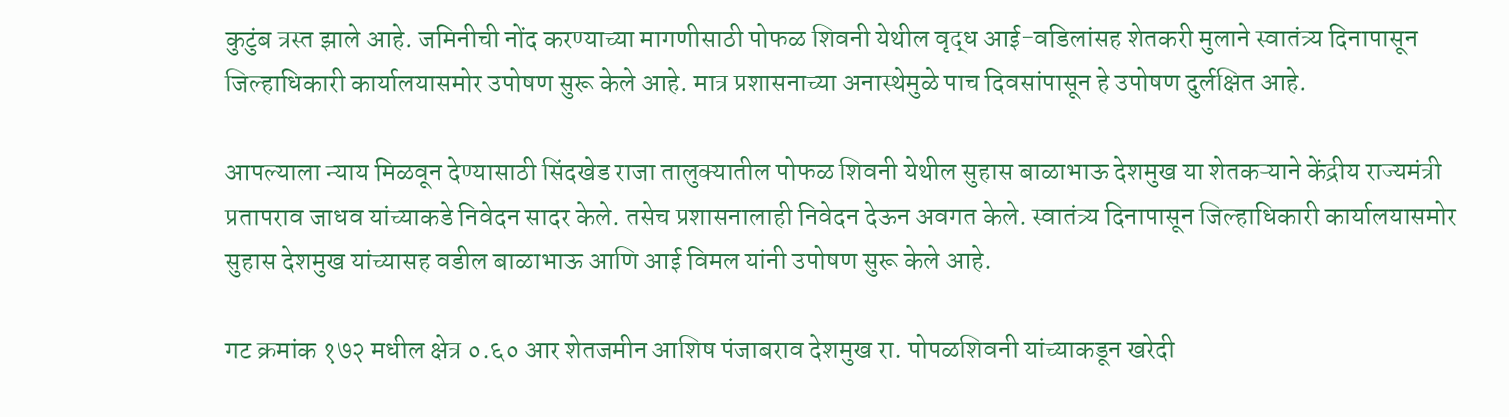कुटुंब त्रस्त झाले आहे. जमिनीची नोंद करण्याच्या मागणीसाठी पोफळ शिवनी येथील वृद्ध आई-वडिलांसह शेतकरी मुलाने स्वातंत्र्य दिनापासून जिल्हाधिकारी कार्यालयासमोर उपोषण सुरू केले आहे. मात्र प्रशासनाच्या अनास्थेमुळे पाच दिवसांपासून हे उपोषण दुर्लक्षित आहे.

आपल्याला न्याय मिळवून देण्यासाठी सिंदखेड राजा तालुक्यातील पोफळ शिवनी येथील सुहास बाळाभाऊ देशमुख या शेतकऱ्याने केंद्रीय राज्यमंत्री प्रतापराव जाधव यांच्याकडे निवेदन सादर केले. तसेच प्रशासनालाही निवेदन देऊन अवगत केले. स्वातंत्र्य दिनापासून जिल्हाधिकारी कार्यालयासमोर सुहास देशमुख यांच्यासह वडील बाळाभाऊ आणि आई विमल यांनी उपोषण सुरू केले आहे.

गट क्रमांक १७२ मधील क्षेत्र ०.६० आर शेतजमीन आशिष पंजाबराव देशमुख रा. पोपळशिवनी यांच्याकडून खरेदी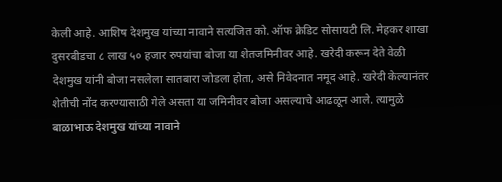केली आहे. आशिष देशमुख यांच्या नावाने सत्यजित को. ऑफ क्रेडिट सोसायटी लि. मेहकर शाखा दुसरबीडचा ८ लाख ५० हजार रुपयांचा बोजा या शेतजमिनीवर आहे. खरेदी करून देते वेळी देशमुख यांनी बोजा नसलेला सातबारा जोडला होता, असे निवेदनात नमूद आहे. खरेदी केल्यानंतर शेतीची नोंद करण्यासाठी गेले असता या जमिनीवर बोजा असल्याचे आढळून आले. त्यामुळे बाळाभाऊ देशमुख यांच्या नावाने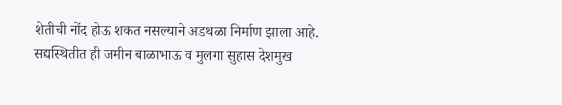शेतीची नोंद होऊ शकत नसल्याने अडथळा निर्माण झाला आहे. सद्यस्थितीत ही जमीन बाळाभाऊ व मुलगा सुहास देशमुख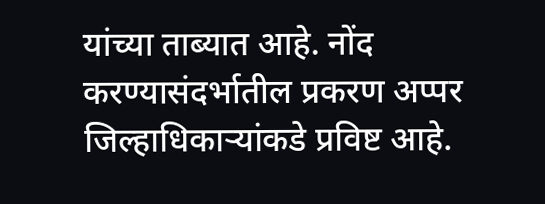यांच्या ताब्यात आहे. नोंद करण्यासंदर्भातील प्रकरण अप्पर जिल्हाधिकाऱ्यांकडे प्रविष्ट आहे.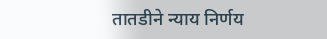तातडीने न्याय निर्णय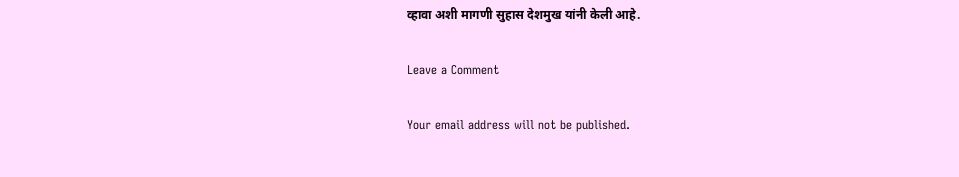व्हावा अशी मागणी सुहास देशमुख यांनी केली आहे.

Leave a Comment

Your email address will not be published.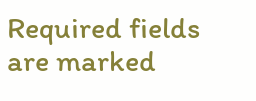Required fields are marked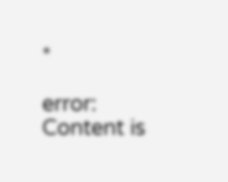*

error: Content is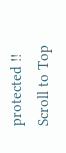protected !!
Scroll to Top